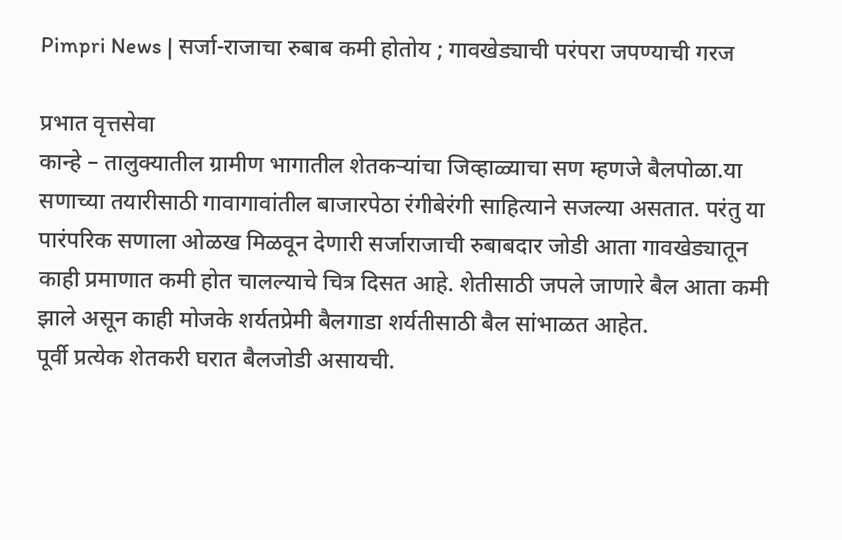Pimpri News | सर्जा-राजाचा रुबाब कमी होतोय ; गावखेड्याची परंपरा जपण्याची गरज

प्रभात वृत्तसेवा
कान्हे – तालुक्यातील ग्रामीण भागातील शेतकऱ्यांचा जिव्हाळ्याचा सण म्हणजे बैलपोळा.या सणाच्या तयारीसाठी गावागावांतील बाजारपेठा रंगीबेरंगी साहित्याने सजल्या असतात. परंतु या पारंपरिक सणाला ओळख मिळवून देणारी सर्जाराजाची रुबाबदार जोडी आता गावखेड्यातून काही प्रमाणात कमी होत चालल्याचे चित्र दिसत आहे. शेतीसाठी जपले जाणारे बैल आता कमी झाले असून काही मोजके शर्यतप्रेमी बैलगाडा शर्यतीसाठी बैल सांभाळत आहेत.
पूर्वी प्रत्येक शेतकरी घरात बैलजोडी असायची.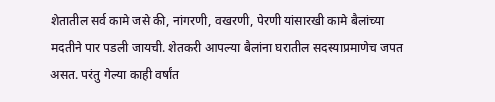शेतातील सर्व कामे जसे की, नांगरणी, वखरणी, पेरणी यांसारखी कामे बैलांच्या मदतीने पार पडली जायची. शेतकरी आपल्या बैलांना घरातील सदस्याप्रमाणेच जपत असत. परंतु गेल्या काही वर्षांत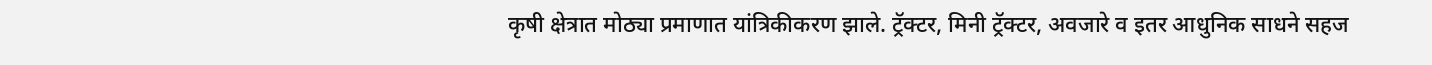कृषी क्षेत्रात मोठ्या प्रमाणात यांत्रिकीकरण झाले. ट्रॅक्टर, मिनी ट्रॅक्टर, अवजारे व इतर आधुनिक साधने सहज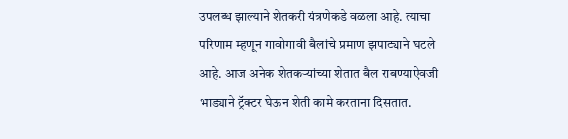उपलब्ध झाल्याने शेतकरी यंत्रणेकडे वळला आहे. त्याचा परिणाम म्हणून गावोगावी बैलांचे प्रमाण झपाट्याने घटले आहे. आज अनेक शेतकऱ्यांच्या शेतात बैल राबण्याऐवजी भाड्याने ट्रॅक्टर घेऊन शेती कामे करताना दिसतात.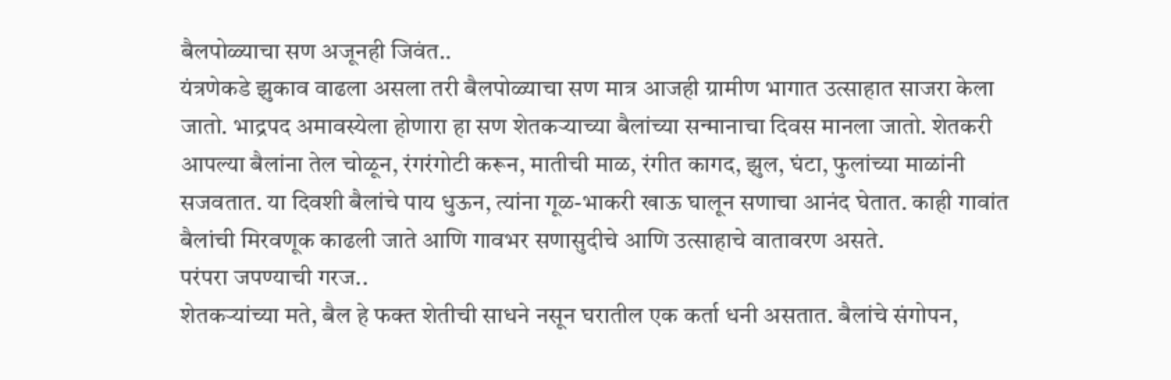बैलपोळ्याचा सण अजूनही जिवंत..
यंत्रणेकडे झुकाव वाढला असला तरी बैलपोळ्याचा सण मात्र आजही ग्रामीण भागात उत्साहात साजरा केला जातो. भाद्रपद अमावस्येला होणारा हा सण शेतकऱ्याच्या बैलांच्या सन्मानाचा दिवस मानला जातो. शेतकरी आपल्या बैलांना तेल चोळून, रंगरंगोटी करून, मातीची माळ, रंगीत कागद, झुल, घंटा, फुलांच्या माळांनी सजवतात. या दिवशी बैलांचे पाय धुऊन, त्यांना गूळ-भाकरी खाऊ घालून सणाचा आनंद घेतात. काही गावांत बैलांची मिरवणूक काढली जाते आणि गावभर सणासुदीचे आणि उत्साहाचे वातावरण असते.
परंपरा जपण्याची गरज..
शेतकऱ्यांच्या मते, बैल हे फक्त शेतीची साधने नसून घरातील एक कर्ता धनी असतात. बैलांचे संगोपन,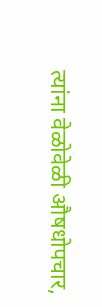त्यांना वेळोवेळी औषधोपचार,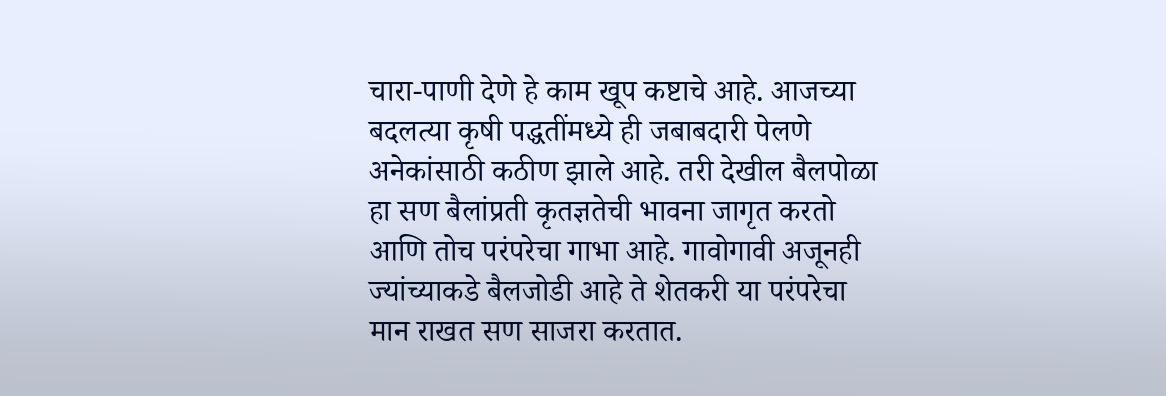चारा-पाणी देणे हे काम खूप कष्टाचे आहे. आजच्या बदलत्या कृषी पद्धतींमध्ये ही जबाबदारी पेलणे अनेकांसाठी कठीण झाले आहे. तरी देखील बैलपोळा हा सण बैलांप्रती कृतज्ञतेची भावना जागृत करतो आणि तोच परंपरेचा गाभा आहे. गावोगावी अजूनही ज्यांच्याकडे बैलजोडी आहे ते शेतकरी या परंपरेचा मान राखत सण साजरा करतात.